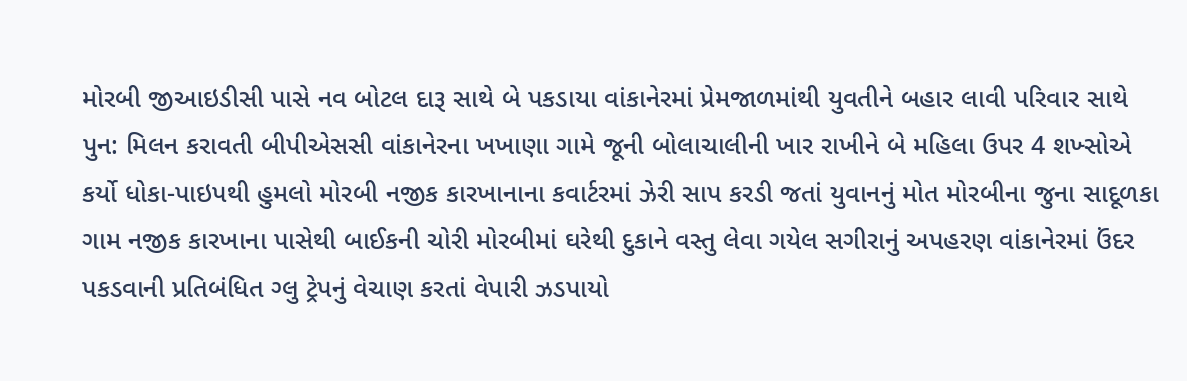મોરબી જીઆઇડીસી પાસે નવ બોટલ દારૂ સાથે બે પકડાયા વાંકાનેરમાં પ્રેમજાળમાંથી યુવતીને બહાર લાવી પરિવાર સાથે પુન: મિલન કરાવતી બીપીએસસી વાંકાનેરના ખખાણા ગામે જૂની બોલાચાલીની ખાર રાખીને બે મહિલા ઉપર 4 શખ્સોએ કર્યો ધોકા-પાઇપથી હુમલો મોરબી નજીક કારખાનાના કવાર્ટરમાં ઝેરી સાપ કરડી જતાં યુવાનનું મોત મોરબીના જુના સાદૂળકા ગામ નજીક કારખાના પાસેથી બાઈકની ચોરી મોરબીમાં ઘરેથી દુકાને વસ્તુ લેવા ગયેલ સગીરાનું અપહરણ વાંકાનેરમાં ઉંદર પકડવાની પ્રતિબંધિત ગ્લુ ટ્રેપનું વેચાણ કરતાં વેપારી ઝડપાયો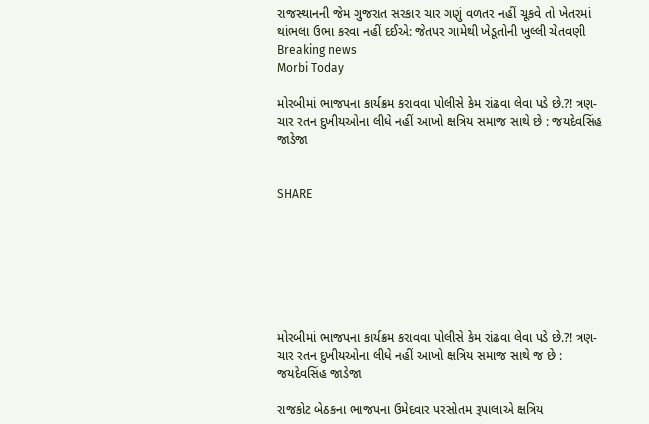રાજસ્થાનની જેમ ગુજરાત સરકાર ચાર ગણું વળતર નહીં ચૂકવે તો ખેતરમાં થાંભલા ઉભા કરવા નહીં દઈએ: જેતપર ગામેથી ખેડૂતોની ખુલ્લી ચેતવણી
Breaking news
Morbi Today

મોરબીમાં ભાજપના કાર્યક્રમ કરાવવા પોલીસે કેમ રાંઢવા લેવા પડે છે.?! ત્રણ-ચાર રતન દુખીયઓના લીધે નહીં આખો ક્ષત્રિય સમાજ સાથે છે : જયદેવસિંહ જાડેજા


SHARE







મોરબીમાં ભાજપના કાર્યક્રમ કરાવવા પોલીસે કેમ રાંઢવા લેવા પડે છે.?! ત્રણ-ચાર રતન દુખીયઓના લીધે નહીં આખો ક્ષત્રિય સમાજ સાથે જ છે : જયદેવસિંહ જાડેજા

રાજકોટ બેઠકના ભાજપના ઉમેદવાર પરસોતમ રૂપાલાએ ક્ષત્રિય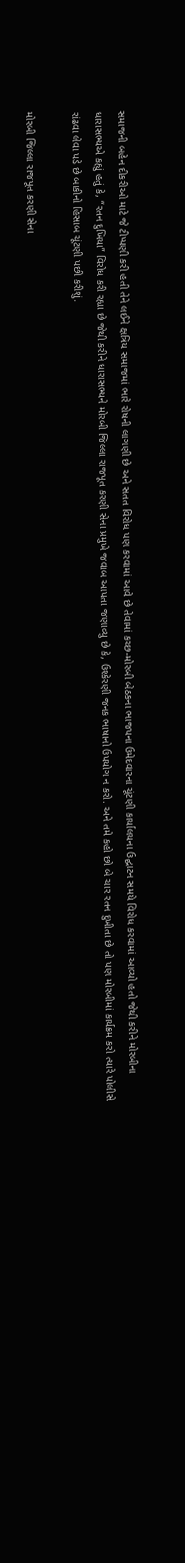સમાજની બહેન દીકરીઓ માટે જે ટીપ્પણી કરી હતી તેને લઈને ક્ષત્રિય સમાજમાં ભારે રોષની લાગણી છે અને સતત વિરોધ પણ કરવામાં આવે છે તેવામાં કચ્છ-મોરબી બેઠકના ભાજપના ઉમેદવારના ચૂંટણી કાર્યાલયના ઉદ્ઘાટન સમયે વિરોધ કરવામાં આવ્યો હતો જેથી કરીને મોરબીના ધારાસભ્યએ કહ્યું હતું કે, “રતન દુખિયા” વિરોધ કરી રહ્યા છે જેથી કરીને ધારાસભ્યને મોરબી જિલ્લા રાજપૂત કરણી સેના પ્રમુખે જવાબ આપતા જણાવ્યુ છે કે, ઉશ્કેરણી જનક ભાષાનો ઉપયોગ ન કરો. અને તમે કહો છો બે ચાર રતન દુખીતા છે તો પણ મોરબીમાં કાર્યક્રમ કરો ત્યારે પોલીસે રાંઢવા લેવા પડે છે બાકીનો હિસાબ ચૂંટણી પછી કરીશું.

મોરબી જિલ્લા રાજપૂત કરણી સેના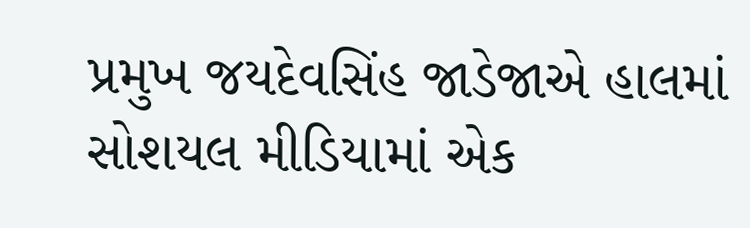પ્રમુખ જયદેવસિંહ જાડેજાએ હાલમાં સોશયલ મીડિયામાં એક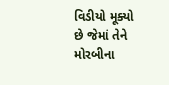વિડીયો મૂક્યો છે જેમાં તેને મોરબીના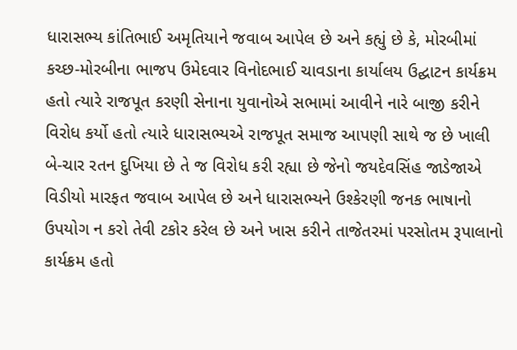ધારાસભ્ય કાંતિભાઈ અમૃતિયાને જવાબ આપેલ છે અને કહ્યું છે કે, મોરબીમાં કચ્છ-મોરબીના ભાજપ ઉમેદવાર વિનોદભાઈ ચાવડાના કાર્યાલય ઉદ્ઘાટન કાર્યક્રમ હતો ત્યારે રાજપૂત કરણી સેનાના યુવાનોએ સભામાં આવીને નારે બાજી કરીને વિરોધ કર્યો હતો ત્યારે ધારાસભ્યએ રાજપૂત સમાજ આપણી સાથે જ છે ખાલી બે-ચાર રતન દુખિયા છે તે જ વિરોધ કરી રહ્યા છે જેનો જયદેવસિંહ જાડેજાએ વિડીયો મારફત જવાબ આપેલ છે અને ધારાસભ્યને ઉશ્કેરણી જનક ભાષાનો ઉપયોગ ન કરો તેવી ટકોર કરેલ છે અને ખાસ કરીને તાજેતરમાં પરસોતમ રૂપાલાનો કાર્યક્રમ હતો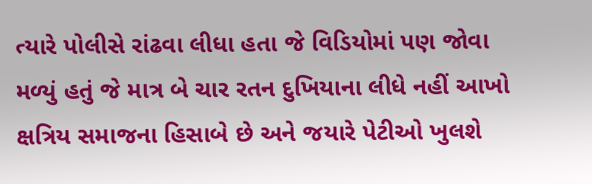ત્યારે પોલીસે રાંઢવા લીધા હતા જે વિડિયોમાં પણ જોવા મળ્યું હતું જે માત્ર બે ચાર રતન દુખિયાના લીધે નહીં આખો ક્ષત્રિય સમાજના હિસાબે છે અને જયારે પેટીઓ ખુલશે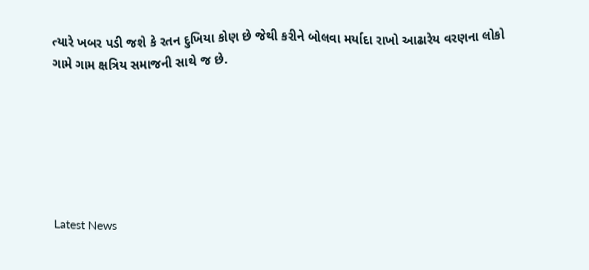ત્યારે ખબર પડી જશે કે રતન દુખિયા કોણ છે જેથી કરીને બોલવા મર્યાદા રાખો આઢારેય વરણના લોકો ગામે ગામ ક્ષત્રિય સમાજની સાથે જ છે.






Latest News